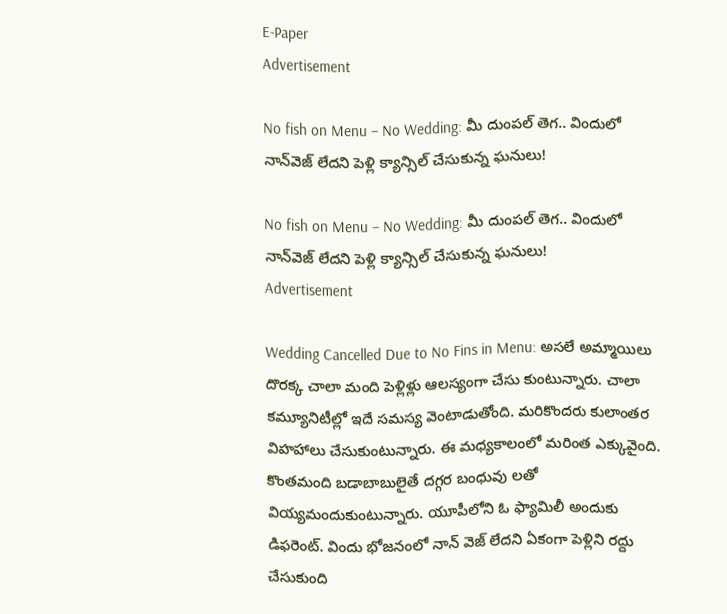E-Paper
Advertisement

No fish on Menu – No Wedding: మీ దుంపల్ తెగ.. విందులో నాన్‌వెజ్ లేదని పెళ్లి క్యాన్సిల్ చేసుకున్న ఘనులు!

No fish on Menu – No Wedding: మీ దుంపల్ తెగ.. విందులో నాన్‌వెజ్ లేదని పెళ్లి క్యాన్సిల్ చేసుకున్న ఘనులు!
Advertisement

Wedding Cancelled Due to No Fins in Menu: అసలే అమ్మాయిలు దొరక్క చాలా మంది పెళ్లిళ్లు ఆలస్యంగా చేసు కుంటున్నారు. చాలా కమ్యూనిటీల్లో ఇదే సమస్య వెంటాడుతోంది. మరికొందరు కులాంతర విహహాలు చేసుకుంటున్నారు. ఈ మధ్యకాలంలో మరింత ఎక్కువైంది. కొంతమంది బడాబాబులైతే దగ్గర బంధువు లతో వియ్యమందుకుంటున్నారు. యూపీలోని ఓ ఫ్యామిలీ అందుకు డిఫరెంట్. విందు భోజనంలో నాన్ వెజ్ లేదని ఏకంగా పెళ్లిని రద్దు చేసుకుంది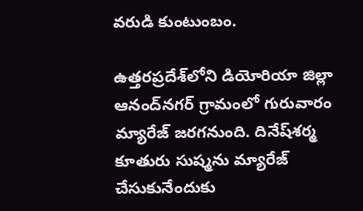వరుడి కుంటుంబం.

ఉత్తరప్రదేశ్‌లోని డియోరియా జిల్లా ఆనంద్‌నగర్ గ్రామంలో గురువారం మ్యారేజ్ జరగనుంది. దినేష్‌శర్మ కూతురు సుష్మను మ్యారేజ్ చేసుకునేందుకు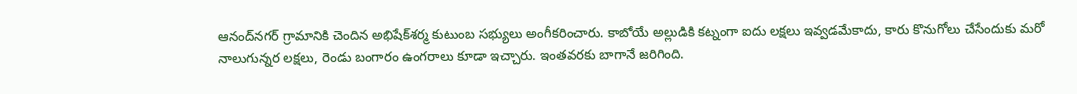ఆనంద్‌నగర్ గ్రామానికి చెందిన అభిషేక్‌శర్మ కుటుంబ సభ్యులు అంగీకరించారు. కాబోయే అల్లుడికి కట్నంగా ఐదు లక్షలు ఇవ్వడమేకాదు, కారు కొనుగోలు చేసేందుకు మరో నాలుగున్నర లక్షలు, రెండు బంగారం ఉంగరాలు కూడా ఇచ్చారు. ఇంతవరకు బాగానే జరిగింది.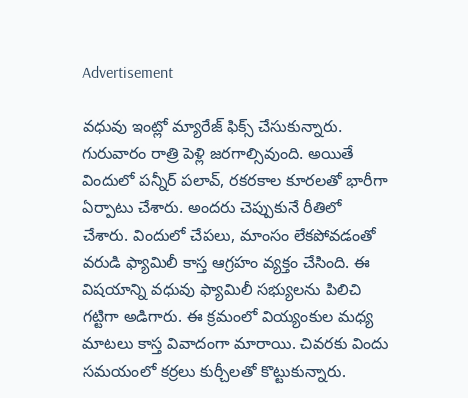Advertisement

వధువు ఇంట్లో మ్యారేజ్ ఫిక్స్ చేసుకున్నారు. గురువారం రాత్రి పెళ్లి జరగాల్సివుంది. అయితే విందులో పన్నీర్ పలావ్, రకరకాల కూరలతో భారీగా ఏర్పాటు చేశారు. అందరు చెప్పుకునే రీతిలో చేశారు. విందులో చేపలు, మాంసం లేకపోవడంతో వరుడి ఫ్యామిలీ కాస్త ఆగ్రహం వ్యక్తం చేసింది. ఈ విషయాన్ని వధువు ఫ్యామిలీ సభ్యులను పిలిచి గట్టిగా అడిగారు. ఈ క్రమంలో వియ్యంకుల మధ్య మాటలు కాస్త వివాదంగా మారాయి. చివరకు విందు సమయంలో కర్రలు కుర్చీలతో కొట్టుకున్నారు.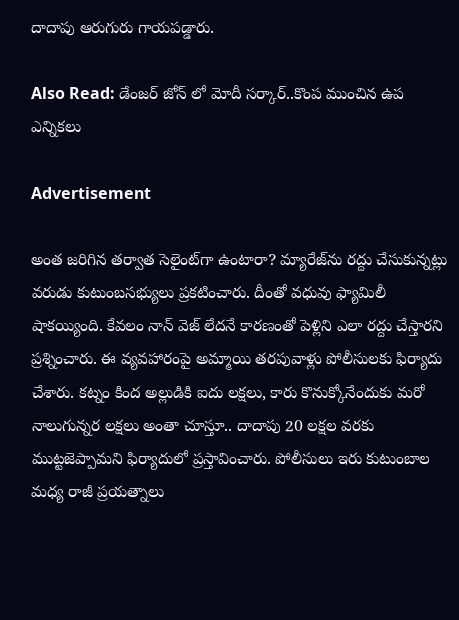దాదాపు ఆరుగురు గాయపడ్డారు.

Also Read: డేంజర్ జోన్ లో మోదీ సర్కార్..కొంప ముంచిన ఉప ఎన్నికలు

Advertisement

అంత జరిగిన తర్వాత సెలైంట్‌గా ఉంటారా? మ్యారేజ్‌ను రద్దు చేసుకున్నట్లు వరుడు కుటుంబసభ్యులు ప్రకటించారు. దీంతో వధువు ఫ్యామిలీ షాకయ్యింది. కేవలం నాన్ వెజ్ లేదనే కారణంతో పెళ్లిని ఎలా రద్దు చేస్తారని ప్రశ్నించారు. ఈ వ్యవహారంపై అమ్మాయి తరపువాళ్లు పోలీసులకు ఫిర్యాదు చేశారు. కట్నం కింద అల్లుడికి ఐదు లక్షలు, కారు కొనుక్కోనేందుకు మరో నాలుగున్నర లక్షలు అంతా చూస్తూ.. దాదాపు 20 లక్షల వరకు ముట్టజెప్పామని ఫిర్యాదులో ప్రస్తావించారు. పోలీసులు ఇరు కుటుంబాల మధ్య రాజీ ప్రయత్నాలు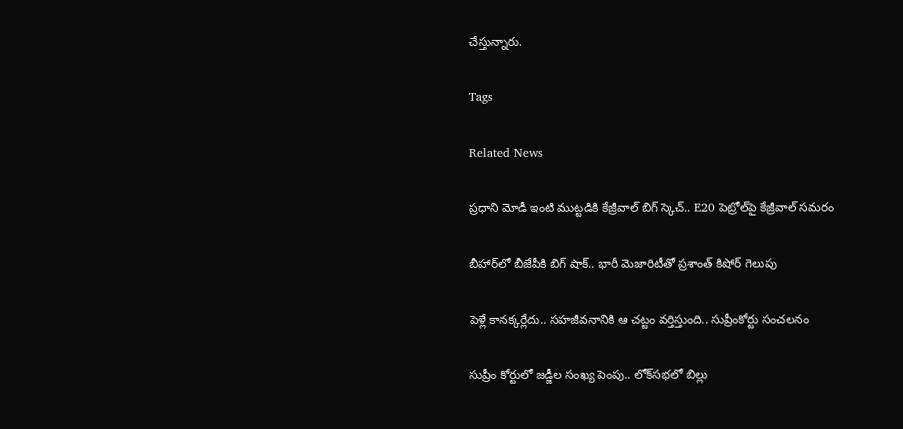చేస్తున్నారు.

Tags

Related News

ప్రధాని మోడీ ఇంటి ముట్టడికి కేజ్రీవాల్ బిగ్ స్కెచ్.. E20 పెట్రోల్‌పై కేజ్రీవాల్ సమరం

బీహార్‌లో బీజేపీకి బిగ్ షాక్.. భారీ మెజారిటీతో ప్రశాంత్ కిషోర్ గెలుపు

పెళ్లే కానక్కర్లేదు.. సహజీవనానికి ఆ చట్టం వర్తిస్తుంది.. సుప్రీంకోర్టు సంచలనం

సుప్రీం కోర్టులో జడ్జీల సంఖ్య పెంపు.. లోక్‌సభలో బిల్లు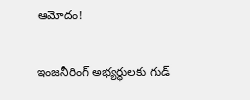ఆమోదం!

ఇంజనీరింగ్ అభ్యర్థులకు గుడ్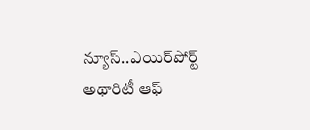న్యూస్..ఎయిర్‌పోర్ట్ అథారిటీ ఆఫ్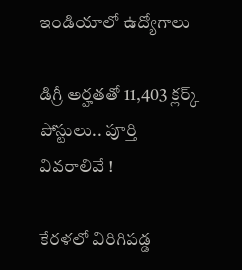ఇండియాలో ఉద్యోగాలు

డిగ్రీ అర్హతతో 11,403 క్లర్క్ పోస్టులు.. పూర్తి వివరాలివే !

కేరళలో విరిగిపడ్డ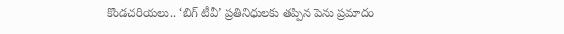కొండచరియలు.. ‘బిగ్ టీవీ’ ప్రతినిధులకు తప్పిన పెను ప్రమాదం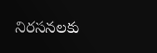నిరసనలకు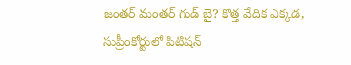జంతర్ మంతర్ గుడ్ బై? కొత్త వేదిక ఎక్కడ, సుప్రీంకోర్టులో పిటిషన్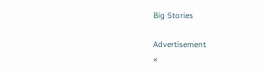Big Stories

Advertisement
×